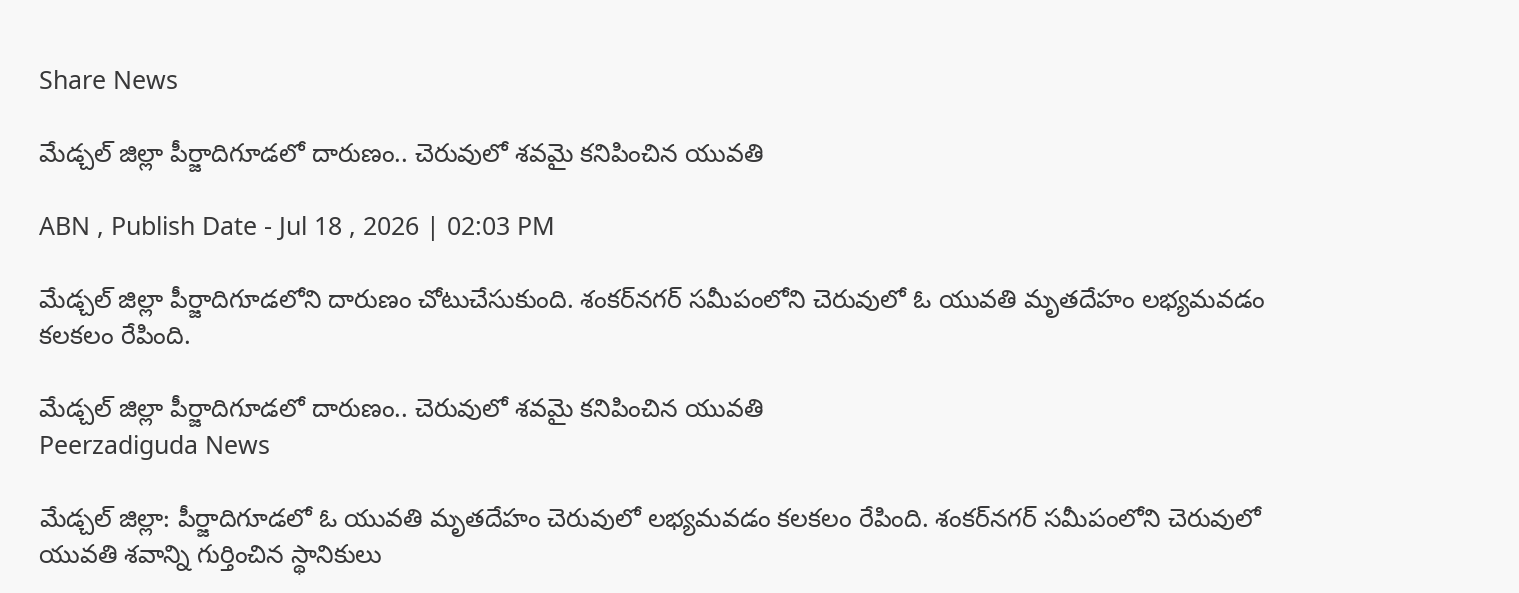Share News

మేడ్చల్ జిల్లా పీర్జాదిగూడలో దారుణం.. చెరువులో శవమై కనిపించిన యువతి

ABN , Publish Date - Jul 18 , 2026 | 02:03 PM

మేడ్చల్ జిల్లా పీర్జాదిగూడలోని దారుణం చోటుచేసుకుంది. శంకర్‌నగర్ సమీపంలోని చెరువులో ఓ యువతి మృతదేహం లభ్యమవడం కలకలం రేపింది.

మేడ్చల్ జిల్లా పీర్జాదిగూడలో దారుణం.. చెరువులో శవమై కనిపించిన యువతి
Peerzadiguda News

మేడ్చల్ జిల్లా: పీర్జాదిగూడలో ఓ యువతి మృతదేహం చెరువులో లభ్యమవడం కలకలం రేపింది. శంకర్‌నగర్ సమీపంలోని చెరువులో యువతి శవాన్ని గుర్తించిన స్థానికులు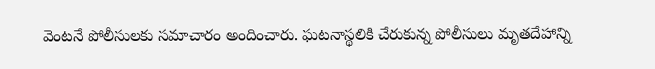వెంటనే పోలీసులకు సమాచారం అందించారు. ఘటనాస్థలికి చేరుకున్న పోలీసులు మృతదేహాన్ని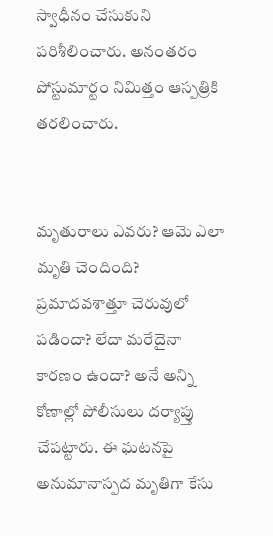స్వాధీనం చేసుకుని పరిశీలించారు. అనంతరం పోస్టుమార్టం నిమిత్తం ఆస్పత్రికి తరలించారు.


మృతురాలు ఎవరు? ఆమె ఎలా మృతి చెందింది? ప్రమాదవశాత్తూ చెరువులో పడిందా? లేదా మరేదైనా కారణం ఉందా? అనే అన్ని కోణాల్లో పోలీసులు దర్యాప్తు చేపట్టారు. ఈ ఘటనపై అనుమానాస్పద మృతిగా కేసు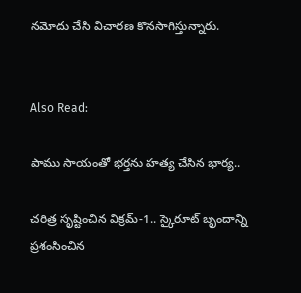నమోదు చేసి విచారణ కొనసాగిస్తున్నారు.


Also Read:

పాము సాయంతో భర్తను హత్య చేసిన భార్య..

చరిత్ర సృష్టించిన విక్రమ్-1.. స్కైరూట్ బృందాన్ని ప్రశంసించిన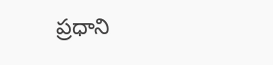ప్రధాని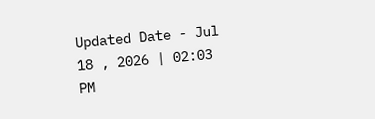Updated Date - Jul 18 , 2026 | 02:03 PM